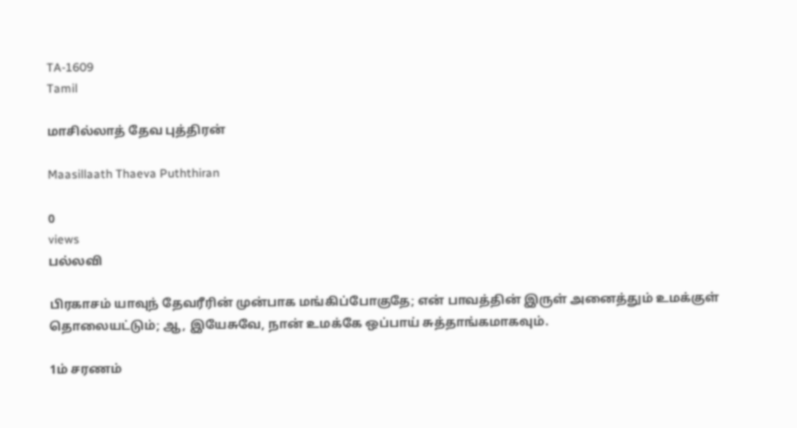TA-1609
Tamil

மாசில்லாத் தேவ புத்திரன்

Maasillaath Thaeva Puththiran

0
views
பல்லவி

பிரகாசம் யாவுந் தேவரீரின் முன்பாக மங்கிப்போகுதே; என் பாவத்தின் இருள் அனைத்தும் உமக்குள் தொலையட்டும்; ஆ, இயேசுவே, நான் உமக்கே ஒப்பாய் சுத்தாங்கமாகவும்.

1ம் சரணம்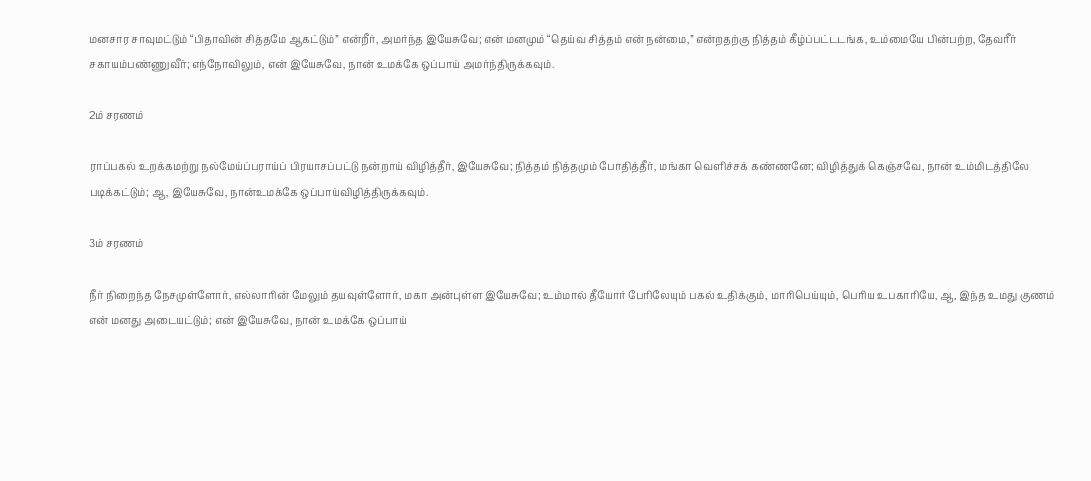மனசார சாவுமட்டும் “பிதாவின் சித்தமே ஆகட்டும்” என்றீர், அமர்ந்த இயேசுவே; என் மனமும் “தெய்வ சித்தம் என் நன்மை,” என்றதற்கு நித்தம் கீழ்ப்பட்டடங்க, உம்மையே பின்பற்ற, தேவரீர் சகாயம்பண்ணுவீர்; எந்நோவிலும், என் இயேசுவே, நான் உமக்கே ஒப்பாய் அமர்ந்திருக்கவும்.

2ம் சரணம்

ராப்பகல் உறக்கமற்று நல்மேய்ப்பராய்ப் பிரயாசப்பட்டு நன்றாய் விழித்தீர், இயேசுவே; நித்தம் நித்தமும் போதித்தீர், மங்கா வெளிச்சக் கண்ணனே; விழித்துக் கெஞ்சவே, நான் உம்மிடத்திலே படிக்கட்டும்; ஆ, இயேசுவே, நான்உமக்கே ஒப்பாய்விழித்திருக்கவும்.

3ம் சரணம்

நீர் நிறைந்த நேசமுள்ளோர், எல்லாரின் மேலும் தயவுள்ளோர், மகா அன்புள்ள இயேசுவே; உம்மால் தீயோர் பேரிலேயும் பகல் உதிக்கும், மாரிபெய்யும், பெரிய உபகாரியே, ஆ, இந்த உமது குணம் என் மனது அடையட்டும்; என் இயேசுவே, நான் உமக்கே ஒப்பாய்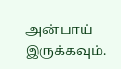அன்பாய் இருக்கவும்.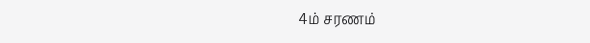4ம் சரணம்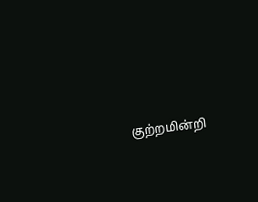குற்றமின்றி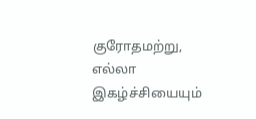குரோதமற்று, எல்லா இகழ்ச்சியையும்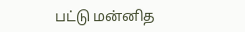பட்டு மன்னித